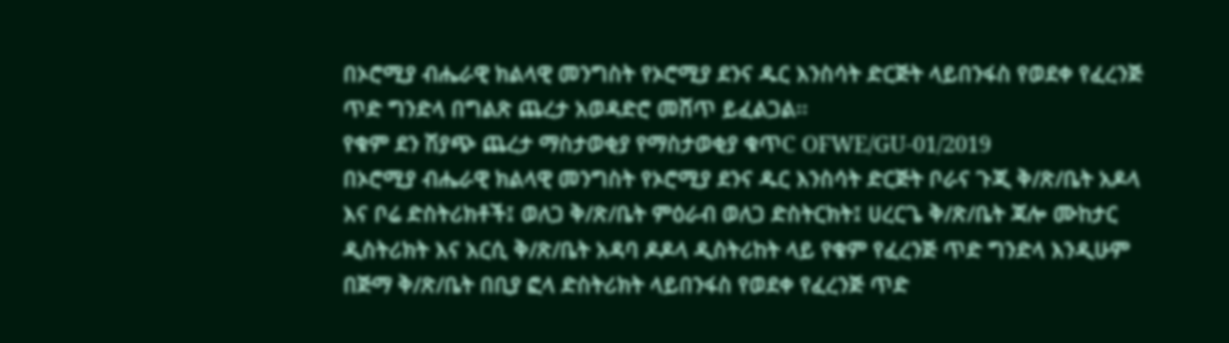በኦሮሚያ ብሔራዊ ክልላዊ መንግስት የኦሮሚያ ደንና ዱር እንስሳት ድርጅት ላይበንፋስ የወደቀ የፈረንጅ ጥድ ግንድላ በግልጽ ጨረታ አወዳድሮ መሸጥ ይፈልጋል፡፡
የቁም ደን ሽያጭ ጨረታ ማስታወቂያ የማስታወቂያ ቁጥC OFWE/GU-01/2019
በኦሮሚያ ብሔራዊ ክልላዊ መንግስት የኦሮሚያ ደንና ዱር እንስሳት ድርጅት ቦራና ጉጂ ቅ/ጽ/ቤት አዶላ እና ቦሬ ድስትሪክቶች፤ ወለጋ ቅ/ጽ/ቤት ምዕራብ ወለጋ ድስትርክት፤ ሀረርጌ ቅ/ጽ/ቤት ጃሎ ሙከታር ዲስትሪክት እና አርሲ ቅ/ጽ/ቤት አዳባ ዶዶላ ዲስትሪከት ላይ የቁም የፈረንጅ ጥድ ግንድላ እንዲሁም በጅማ ቅ/ጽ/ቤት በቢያ ፎላ ድስትሪክት ላይበንፋስ የወደቀ የፈረንጅ ጥድ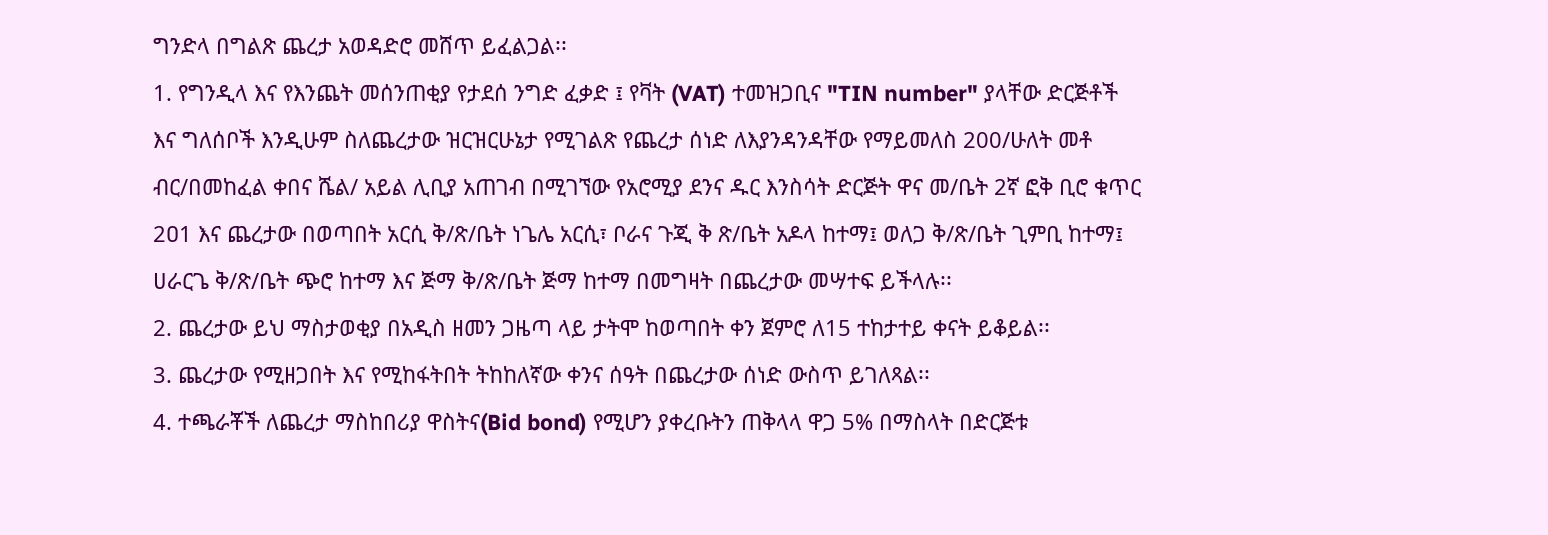ግንድላ በግልጽ ጨረታ አወዳድሮ መሸጥ ይፈልጋል፡፡
1. የግንዲላ እና የእንጨት መሰንጠቂያ የታደሰ ንግድ ፈቃድ ፤ የቫት (VAT) ተመዝጋቢና "TIN number" ያላቸው ድርጅቶች እና ግለሰቦች እንዲሁም ስለጨረታው ዝርዝርሁኔታ የሚገልጽ የጨረታ ሰነድ ለእያንዳንዳቸው የማይመለስ 200/ሁለት መቶ ብር/በመከፈል ቀበና ሼል/ አይል ሊቢያ አጠገብ በሚገኘው የአሮሚያ ደንና ዱር እንስሳት ድርጅት ዋና መ/ቤት 2ኛ ፎቅ ቢሮ ቁጥር 2ዐ1 እና ጨረታው በወጣበት አርሲ ቅ/ጽ/ቤት ነጌሌ አርሲ፣ ቦራና ጉጂ ቅ ጽ/ቤት አዶላ ከተማ፤ ወለጋ ቅ/ጽ/ቤት ጊምቢ ከተማ፤ ሀራርጌ ቅ/ጽ/ቤት ጭሮ ከተማ እና ጅማ ቅ/ጽ/ቤት ጅማ ከተማ በመግዛት በጨረታው መሣተፍ ይችላሉ፡፡
2. ጨረታው ይህ ማስታወቂያ በአዲስ ዘመን ጋዜጣ ላይ ታትሞ ከወጣበት ቀን ጀምሮ ለ15 ተከታተይ ቀናት ይቆይል፡፡
3. ጨረታው የሚዘጋበት እና የሚከፋትበት ትከከለኛው ቀንና ሰዓት በጨረታው ሰነድ ውስጥ ይገለጻል፡፡
4. ተጫራቾች ለጨረታ ማስከበሪያ ዋስትና(Bid bond) የሚሆን ያቀረቡትን ጠቅላላ ዋጋ 5% በማስላት በድርጅቱ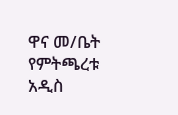ዋና መ/ቤት የምትጫረቱ አዲስ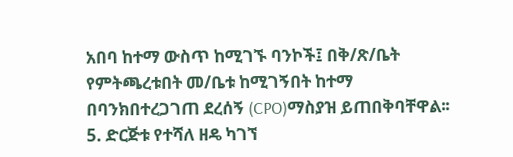አበባ ከተማ ውስጥ ከሚገኙ ባንኮች፤ በቅ/ጽ/ቤት የምትጫረቱበት መ/ቤቱ ከሚገኝበት ከተማ በባንክበተረጋገጠ ደረሰኝ (CPO)ማስያዝ ይጠበቅባቸዋል፡፡
5. ድርጅቱ የተሻለ ዘዴ ካገኘ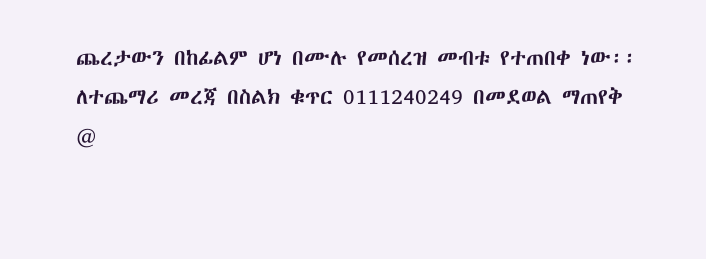ጨረታውን በከፊልም ሆነ በሙሉ የመሰረዝ መብቱ የተጠበቀ ነው፡፡
ለተጨማሪ መረጃ በስልክ ቁጥር 0111240249 በመደወል ማጠየቅ
@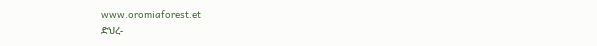www.oromiaforest.et
ድህረ-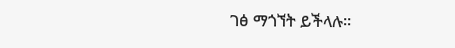ገፅ ማጎኘት ይችላሉ፡፡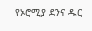የኦሮሚያ ደንና ዱር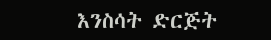እንስሳት ድርጅት